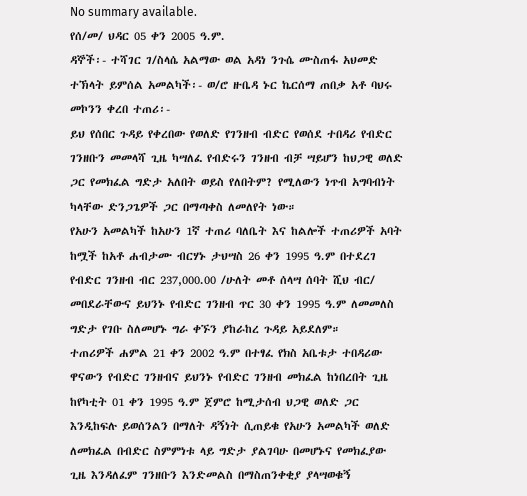No summary available.
የሰ/መ/ ህዳር 05 ቀን 2005 ዓ.ም.
ዳኞች፡- ተሻገር ገ/ስላሴ አልማው ወል አዳነ ንጉሴ ሙስጠፋ አህመድ ተኽላት ይምሰል አመልካች፡- ወ/ሮ ዙቤዳ ኑር ኬርሰማ ጠበቃ አቶ ባህሩ መኮንን ቀረበ ተጠሪ፡-
ይህ የሰበር ጉዳይ የቀረበው የወለድ የገንዘብ ብድር የወሰደ ተበዳሪ የብድር ገንዘቡን መመላሻ ጊዜ ካሣለፈ የብድሩን ገንዘብ ብቻ ሣይሆን ከህጋዊ ወለድ ጋር የመክፈል ግድታ አለበት ወይስ የለበትም? የሚለውን ነጥብ አግባብነት ካላቸው ድንጋጌዎች ጋር በማጣቀስ ለመለየት ነው።
የአሁን አመልካች ከአሁን 1ኛ ተጠሪ ባለቤት እና ከልሎች ተጠሪዎች አባት ከሟች ከአቶ ሐብታሙ ብርሃኑ ታህሣስ 26 ቀን 1995 ዓ.ም በተደረገ የብድር ገንዘብ ብር 237,000.00 /ሁለት መቶ ሰላሣ ሰባት ሺህ ብር/ መበደራቸውና ይህንኑ የብድር ገንዘብ ጥር 30 ቀን 1995 ዓ.ም ለመመለስ ግድታ የገቡ ስለመሆኑ ግራ ቀኙን ያከራከረ ጉዳይ አይደለም።
ተጠሪዎች ሐምል 21 ቀን 2002 ዓ.ም በተፃፈ የክስ አቤቱታ ተበዳሪው ዋናውን የብድር ገንዘብና ይህንኑ የብድር ገንዘብ መክፈል ከነበረበት ጊዜ ከየካቲት 01 ቀን 1995 ዓ.ም ጀምሮ ከሚታሰብ ህጋዊ ወለድ ጋር እንዲከፍሉ ይወሰንልን በማለት ዳኝነት ሲጠይቁ የአሁን አመልካች ወለድ ለመክፈል በብድር ስምምነቱ ላይ ግድታ ያልገባሁ በመሆኑና የመክፈያው ጊዜ እንዳለፈም ገንዘቡን እንድመልስ በማስጠንቀቂያ ያላሣወቁኝ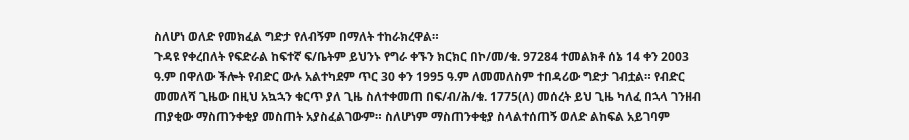ስለሆነ ወለድ የመክፈል ግድታ የለብኝም በማለት ተከራክረዋል።
ጉዳዩ የቀረበለት የፍድራል ከፍተኛ ፍ/ቤትም ይህንኑ የግራ ቀኙን ክርክር በኮ/መ/ቁ. 97284 ተመልክቶ ሰኔ 14 ቀን 2003 ዓ.ም በዋለው ችሎት የብድር ውሉ አልተካደም ጥር 30 ቀን 1995 ዓ.ም ለመመለስም ተበዳሪው ግድታ ገብቷል። የብድር መመለሻ ጊዜው በዚህ አኳኋን ቁርጥ ያለ ጊዜ ስለተቀመጠ በፍ/ብ/ሕ/ቁ. 1775(ለ) መሰረት ይህ ጊዜ ካለፈ በኋላ ገንዘብ ጠያቂው ማስጠንቀቂያ መስጠት አያስፈልገውም። ስለሆነም ማስጠንቀቂያ ስላልተሰጠኝ ወለድ ልከፍል አይገባም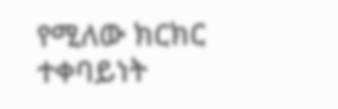የሚለው ክርክር ተቀባይነት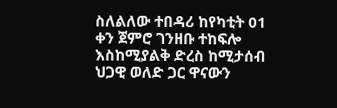ስለልለው ተበዳሪ ከየካቲት 01 ቀን ጀምሮ ገንዘቡ ተከፍሎ እስከሚያልቅ ድረስ ከሚታሰብ ህጋዊ ወለድ ጋር ዋናውን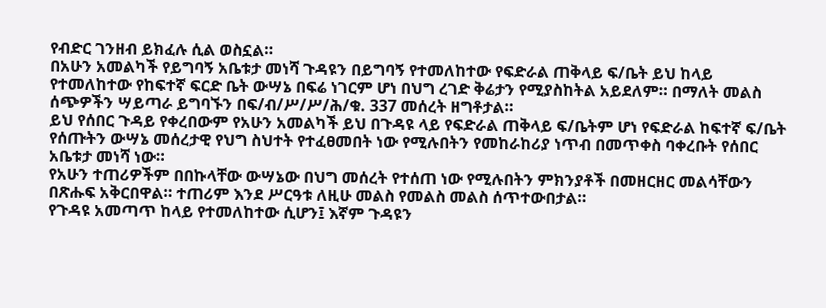የብድር ገንዘብ ይክፈሉ ሲል ወስኗል።
በአሁን አመልካች የይግባኝ አቤቱታ መነሻ ጉዳዩን በይግባኝ የተመለከተው የፍድራል ጠቅላይ ፍ/ቤት ይህ ከላይ የተመለከተው የከፍተኛ ፍርድ ቤት ውሣኔ በፍሬ ነገርም ሆነ በህግ ረገድ ቅሬታን የሚያስከትል አይደለም። በማለት መልስ ሰጭዎችን ሣይጣራ ይግባኙን በፍ/ብ/ሥ/ሥ/ሕ/ቁ. 337 መሰረት ዘግቶታል።
ይህ የሰበር ጉዳይ የቀረበውም የአሁን አመልካች ይህ በጉዳዩ ላይ የፍድራል ጠቅላይ ፍ/ቤትም ሆነ የፍድራል ከፍተኛ ፍ/ቤት የሰጡትን ውሣኔ መሰረታዊ የህግ ስህተት የተፈፀመበት ነው የሚሉበትን የመከራከሪያ ነጥብ በመጥቀስ ባቀረቡት የሰበር አቤቱታ መነሻ ነው።
የአሁን ተጠሪዎችም በበኩላቸው ውሣኔው በህግ መሰረት የተሰጠ ነው የሚሉበትን ምክንያቶች በመዘርዘር መልሳቸውን በጽሑፍ አቅርበዋል። ተጠሪም እንደ ሥርዓቱ ለዚሁ መልስ የመልስ መልስ ሰጥተውበታል።
የጉዳዩ አመጣጥ ከላይ የተመለከተው ሲሆን፤ እኛም ጉዳዩን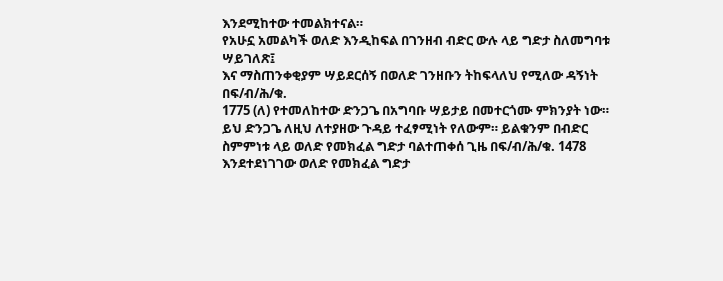እንደሚከተው ተመልክተናል።
የአሁኗ አመልካች ወለድ እንዲከፍል በገንዘብ ብድር ውሉ ላይ ግድታ ስለመግባቱ ሣይገለጽ፤
እና ማስጠንቀቂያም ሣይደርሰኝ በወለድ ገንዘቡን ትከፍላለህ የሚለው ዳኝነት በፍ/ብ/ሕ/ቁ.
1775 (ለ) የተመለከተው ድንጋጌ በአግባቡ ሣይታይ በመተርጎሙ ምክንያት ነው። ይህ ድንጋጌ ለዚህ ለተያዘው ጉዳይ ተፈፃሚነት የለውም። ይልቁንም በብድር ስምምነቱ ላይ ወለድ የመክፈል ግድታ ባልተጠቀሰ ጊዜ በፍ/ብ/ሕ/ቁ. 1478 እንደተደነገገው ወለድ የመክፈል ግድታ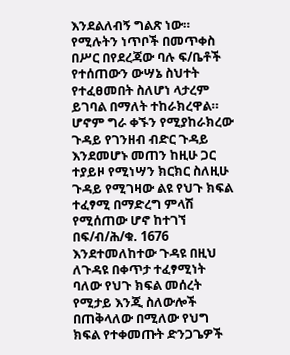እንደልለብኝ ግልጽ ነው። የሚሉትን ነጥቦች በመጥቀስ በሥር በየደረጃው ባሉ ፍ/ቤቶች የተሰጠውን ውሣኔ ስህተት የተፈፀመበት ስለሆነ ላታረም ይገባል በማለት ተከራክረዋል።
ሆኖም ግራ ቀኙን የሚያከራክረው ጉዳይ የገንዘብ ብድር ጉዳይ እንደመሆኑ መጠን ከዚሁ ጋር ተያይዞ የሚነሣን ክርክር ስለዚሁ ጉዳይ የሚገዛው ልዩ የህጉ ክፍል ተፈፃሚ በማድረግ ምላሽ የሚሰጠው ሆኖ ከተገኘ በፍ/ብ/ሕ/ቁ. 1676 እንደተመለከተው ጉዳዩ በዚህ ለጉዳዩ በቀጥታ ተፈፃሚነት ባለው የህጉ ክፍል መሰረት የሚታይ እንጂ ስለውሎች በጠቅላለው በሚለው የህግ ክፍል የተቀመጡት ድንጋጌዎች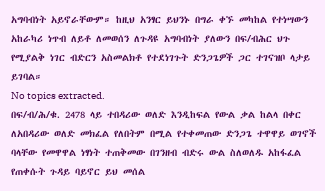አግባብነት አይኖራቸውም። ከዚህ አንፃር ይህንኑ በግራ ቀኙ መካከል የተነሣውን አከራካሪ ነጥብ ለይቶ ለመወሰን ለጉዳዩ አግባብነት ያለውን በፍ/ብሕር ህጉ የሚያልቅ ነገር ብድርን አስመልክቶ የተደነገጉት ድንጋጌዎች ጋር ተገናዝቦ ላታይ ይገባል።
No topics extracted.
በፍ/ብ/ሕ/ቁ. 2478 ላይ ተበዳሪው ወለድ እንዲከፍል የውል ቃል ከልላ በቀር ለአበዳሪው ወለድ መክፈል የለበትም በሚል የተቀመጠው ድንጋጌ ተዋዋይ ወገኖች ባላቸው የመዋዋል ነፃነት ተጠቅመው በገንዘብ ብድሩ ውል ስለወለዱ አከፋፈል የጠቀሱት ጉዳይ ባይኖር ይህ መሰል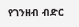የገንዘብ ብድር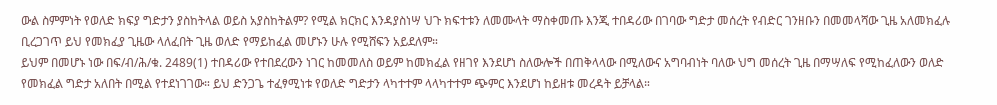ውል ስምምነት የወለድ ክፍያ ግድታን ያስከትላል ወይስ አያስከትልም? የሚል ክርክር እንዳያስነሣ ህጉ ክፍተቱን ለመሙላት ማስቀመጡ እንጂ ተበዳሪው በገባው ግድታ መሰረት የብድር ገንዘቡን በመመላሻው ጊዜ አለመክፈሉ ቢረጋገጥ ይህ የመክፈያ ጊዜው ላለፈበት ጊዜ ወለድ የማይከፈል መሆኑን ሁሉ የሚሸፍን አይደለም።
ይህም በመሆኑ ነው በፍ/ብ/ሕ/ቁ. 2489(1) ተበዳሪው የተበደረውን ነገር ከመመለስ ወይም ከመክፈል የዘገየ እንደሆነ ስለውሎች በጠቅላላው በሚለውና አግባብነት ባለው ህግ መሰረት ጊዜ በማሣለፍ የሚከፈለውን ወለድ የመክፈል ግድታ አለበት በሚል የተደነገገው። ይህ ድንጋጌ ተፈፃሚነቱ የወለድ ግድታን ላካተተም ላላካተተም ጭምር እንደሆነ ከይዘቱ መረዳት ይቻላል።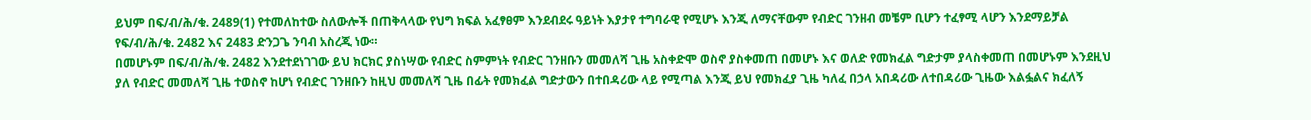ይህም በፍ/ብ/ሕ/ቁ. 2489(1) የተመለከተው ስለውሎች በጠቅላላው የህግ ክፍል አፈፃፀም እንደብደሩ ዓይነት እያታየ ተግባራዊ የሚሆኑ እንጂ ለማናቸውም የብድር ገንዘብ መቼም ቢሆን ተፈፃሚ ላሆን እንደማይቻል የፍ/ብ/ሕ/ቁ. 2482 እና 2483 ድንጋጌ ንባብ አስረጂ ነው።
በመሆኑም በፍ/ብ/ሕ/ቁ. 2482 እንደተደነገገው ይህ ክርክር ያስነሣው የብድር ስምምነት የብድር ገንዘቡን መመለሻ ጊዜ አስቀድሞ ወስኖ ያስቀመጠ በመሆኑ እና ወለድ የመክፈል ግድታም ያላስቀመጠ በመሆኑም እንደዚህ ያለ የብድር መመለሻ ጊዜ ተወስኖ ከሆነ የብድር ገንዘቡን ከዚህ መመለሻ ጊዜ በፊት የመክፈል ግድታውን በተበዳሪው ላይ የሚጣል እንጂ ይህ የመክፈያ ጊዜ ካለፈ በኃላ አበዳሪው ለተበዳሪው ጊዜው እልፏልና ክፈለኝ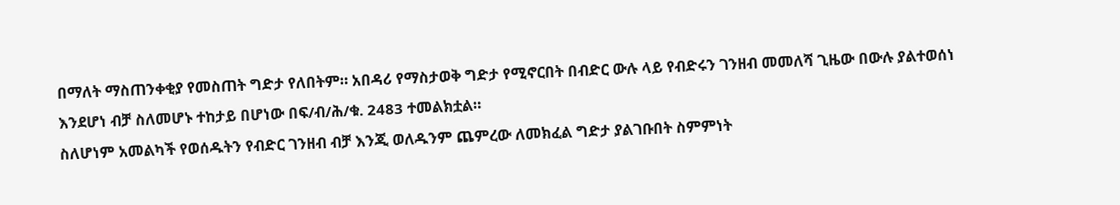በማለት ማስጠንቀቂያ የመስጠት ግድታ የለበትም። አበዳሪ የማስታወቅ ግድታ የሚኖርበት በብድር ውሉ ላይ የብድሩን ገንዘብ መመለሻ ጊዜው በውሉ ያልተወሰነ እንደሆነ ብቻ ስለመሆኑ ተከታይ በሆነው በፍ/ብ/ሕ/ቁ. 2483 ተመልክቷል።
ስለሆነም አመልካች የወሰዱትን የብድር ገንዘብ ብቻ እንጂ ወለዱንም ጨምረው ለመክፈል ግድታ ያልገቡበት ስምምነት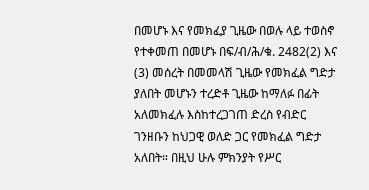በመሆኑ እና የመክፈያ ጊዜው በወሉ ላይ ተወስኖ የተቀመጠ በመሆኑ በፍ/ብ/ሕ/ቁ. 2482(2) እና (3) መሰረት በመመላሽ ጊዜው የመክፈል ግድታ ያለበት መሆኑን ተረድቶ ጊዜው ከማለፉ በፊት አለመክፈሉ እስከተረጋገጠ ድረስ የብድር ገንዘቡን ከህጋዊ ወለድ ጋር የመክፈል ግድታ አለበት። በዚህ ሁሉ ምክንያት የሥር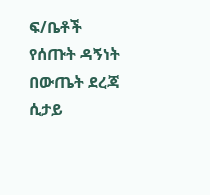ፍ/ቤቶች የሰጡት ዳኝነት በውጤት ደረጃ ሲታይ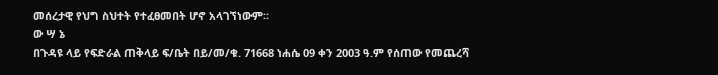መሰረታዊ የህግ ስህተት የተፈፀመበት ሆኖ አላገኘነውም።
ው ሣ ኔ
በጉዳዩ ላይ የፍድራል ጠቅላይ ፍ/ቤት በይ/መ/ቁ. 71668 ነሐሴ 09 ቀን 2003 ዓ.ም የሰጠው የመጨረሻ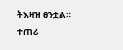ትእዛዝ ፀንቷል።
ተጠሪ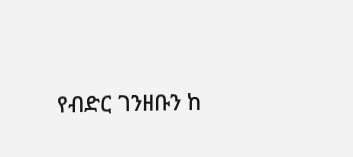የብድር ገንዘቡን ከ